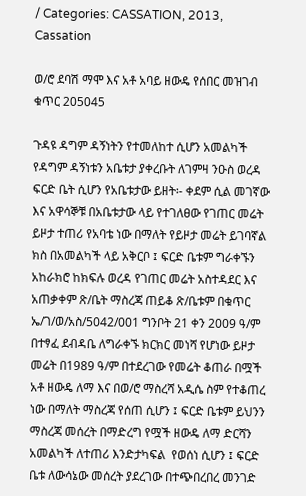/ Categories: CASSATION, 2013, Cassation

ወ/ሮ ደባሽ ማሞ እና አቶ አባይ ዘውዴ የሰበር መዝገብ ቁጥር 205045

ጉዳዩ ዳግም ዳኝነትን የተመለከተ ሲሆን አመልካች የዳግም ዳኝነቱን አቤቱታ ያቀረቡት ለገምዛ ንዑስ ወረዳ ፍርድ ቤት ሲሆን የአቤቱታው ይዘት፡- ቀደም ሲል መገኛው እና አዋሳኞቹ በአቤቱታው ላይ የተገለፀው የገጠር መሬት ይዞታ ተጠሪ የአባቴ ነው በማለት የይዞታ መሬት ይገባኛል ክስ በአመልካች ላይ አቅርቦ ፤ ፍርድ ቤቱም ግራቀኙን አከራክሮ ከክፍሉ ወረዳ የገጠር መሬት አስተዳደር እና አጠቃቀም ጽ/ቤት ማስረጃ ጠይቆ ጽ/ቤቱም በቁጥር ኤ/ገ/ወ/አስ/5042/001 ግንቦት 21 ቀን 2009 ዓ/ም በተፃፈ ደብዳቤ ለግራቀኙ ክርክር መነሻ የሆነው ይዞታ መሬት በ1989 ዓ/ም በተደረገው የመሬት ቆጠራ በሟች አቶ ዘውዴ ለማ እና በወ/ሮ ማስረሻ አዲሴ ስም የተቆጠረ ነው በማለት ማስረጃ የሰጠ ሲሆን ፤ ፍርድ ቤቱም ይህንን ማስረጃ መሰረት በማድረግ የሟች ዘውዴ ለማ ድርሻን አመልካች ለተጠሪ እንድታካፍል  የወሰነ ሲሆን ፤ ፍርድ ቤቱ ለውሳኔው መሰረት ያደረገው በተጭበረበረ መንገድ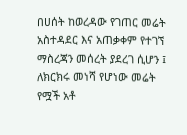በሀሰት ከወረዳው የገጠር መሬት አስተዳደር እና አጠቃቀም የተገኘ ማስረጃን መሰረት ያደረገ ሲሆን ፤ ለክርክሩ መነሻ የሆነው መሬት የሟች አቶ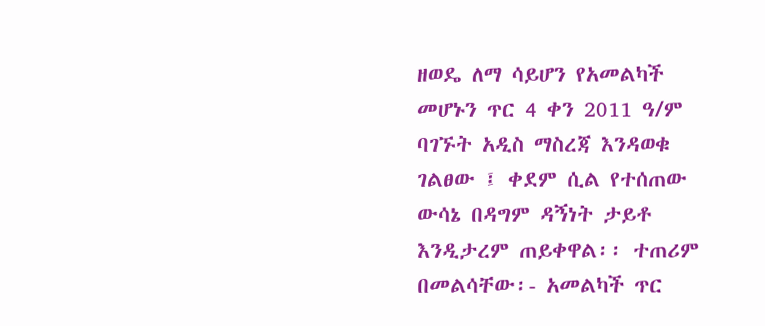ዘወዴ ለማ ሳይሆን የአመልካች መሆኑን ጥር 4 ቀን 2011 ዓ/ም ባገኙት አዲስ ማስረጃ እንዳወቁ ገልፀው ፤ ቀደም ሲል የተሰጠው ውሳኔ በዳግም ዳኝነት ታይቶ እንዲታረም ጠይቀዋል፡፡ ተጠሪም በመልሳቸው፡- አመልካች ጥር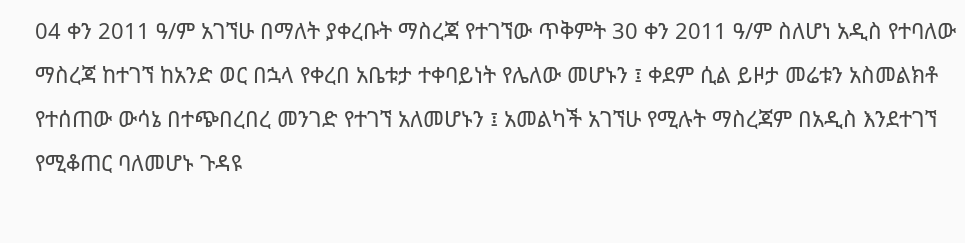04 ቀን 2011 ዓ/ም አገኘሁ በማለት ያቀረቡት ማስረጃ የተገኘው ጥቅምት 30 ቀን 2011 ዓ/ም ስለሆነ አዲስ የተባለው ማስረጃ ከተገኘ ከአንድ ወር በኋላ የቀረበ አቤቱታ ተቀባይነት የሌለው መሆኑን ፤ ቀደም ሲል ይዞታ መሬቱን አስመልክቶ የተሰጠው ውሳኔ በተጭበረበረ መንገድ የተገኘ አለመሆኑን ፤ አመልካች አገኘሁ የሚሉት ማስረጃም በአዲስ እንደተገኘ የሚቆጠር ባለመሆኑ ጉዳዩ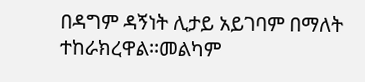በዳግም ዳኝነት ሊታይ አይገባም በማለት ተከራክረዋል፡፡መልካም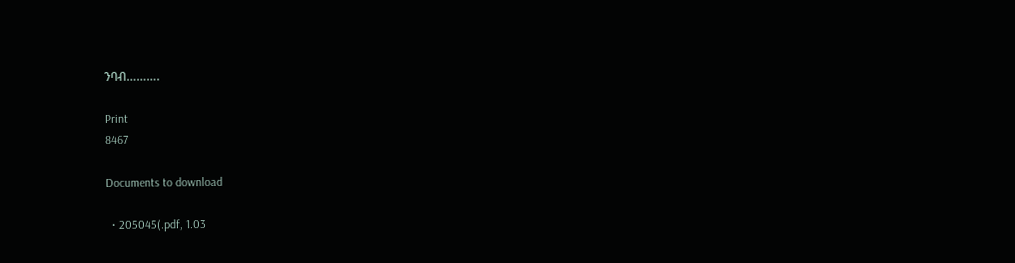ንባብ……….

Print
8467

Documents to download

  • 205045(.pdf, 1.03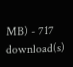MB) - 717 download(s)